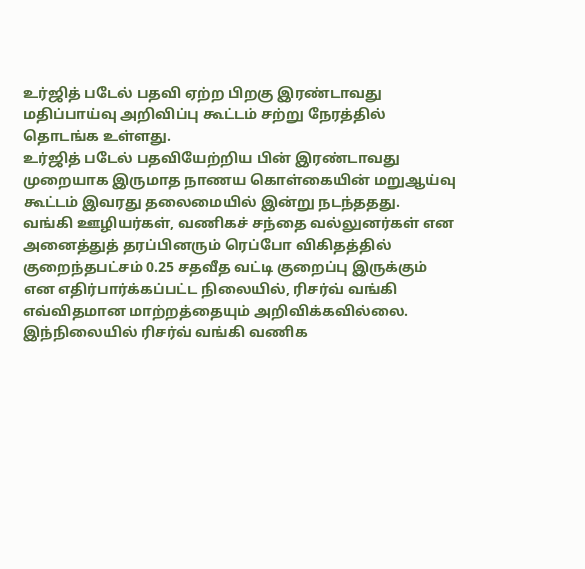உர்ஜித் படேல் பதவி ஏற்ற பிறகு இரண்டாவது மதிப்பாய்வு அறிவிப்பு கூட்டம் சற்று நேரத்தில் தொடங்க உள்ளது.
உர்ஜித் படேல் பதவியேற்றிய பின் இரண்டாவது முறையாக இருமாத நாணய கொள்கையின் மறுஆய்வு கூட்டம் இவரது தலைமையில் இன்று நடந்ததது.
வங்கி ஊழியர்கள், வணிகச் சந்தை வல்லுனர்கள் என அனைத்துத் தரப்பினரும் ரெப்போ விகிதத்தில் குறைந்தபட்சம் 0.25 சதவீத வட்டி குறைப்பு இருக்கும் என எதிர்பார்க்கப்பட்ட நிலையில், ரிசர்வ் வங்கி எவ்விதமான மாற்றத்தையும் அறிவிக்கவில்லை.
இந்நிலையில் ரிசர்வ் வங்கி வணிக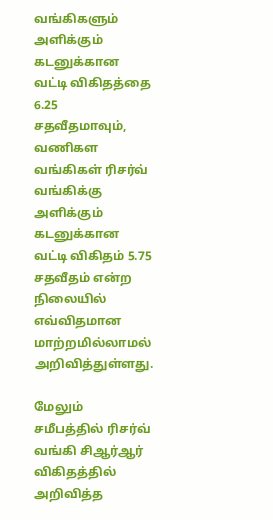வங்கிகளும் அளிக்கும் கடனுக்கான வட்டி விகிதத்தை 6.25 சதவீதமாவும், வணிகள வங்கிகள் ரிசர்வ் வங்கிக்கு அளிக்கும் கடனுக்கான வட்டி விகிதம் 5.75 சதவீதம் என்ற நிலையில் எவ்விதமான மாற்றமில்லாமல் அறிவித்துள்ளது.

மேலும் சமீபத்தில் ரிசர்வ் வங்கி சிஆர்ஆர் விகிதத்தில் அறிவித்த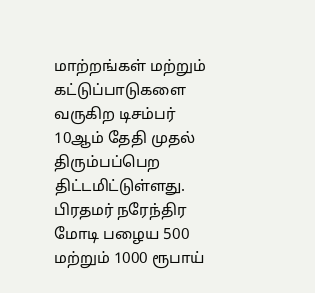மாற்றங்கள் மற்றும் கட்டுப்பாடுகளை வருகிற டிசம்பர் 10ஆம் தேதி முதல் திரும்பப்பெற திட்டமிட்டுள்ளது.
பிரதமர் நரேந்திர மோடி பழைய 500 மற்றும் 1000 ரூபாய்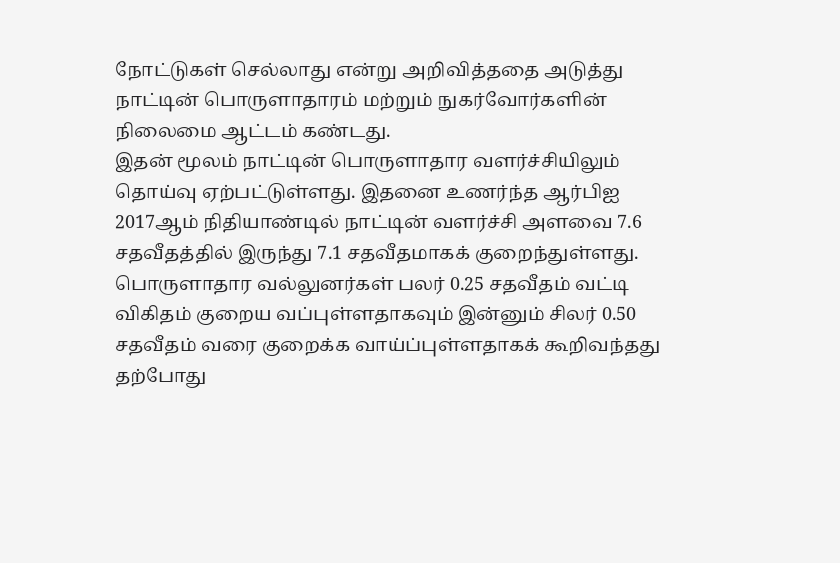நோட்டுகள் செல்லாது என்று அறிவித்ததை அடுத்து நாட்டின் பொருளாதாரம் மற்றும் நுகர்வோர்களின் நிலைமை ஆட்டம் கண்டது.
இதன் மூலம் நாட்டின் பொருளாதார வளர்ச்சியிலும் தொய்வு ஏற்பட்டுள்ளது. இதனை உணர்ந்த ஆர்பிஐ 2017ஆம் நிதியாண்டில் நாட்டின் வளர்ச்சி அளவை 7.6 சதவீதத்தில் இருந்து 7.1 சதவீதமாகக் குறைந்துள்ளது.
பொருளாதார வல்லுனர்கள் பலர் 0.25 சதவீதம் வட்டி விகிதம் குறைய வப்புள்ளதாகவும் இன்னும் சிலர் 0.50 சதவீதம் வரை குறைக்க வாய்ப்புள்ளதாகக் கூறிவந்தது தற்போது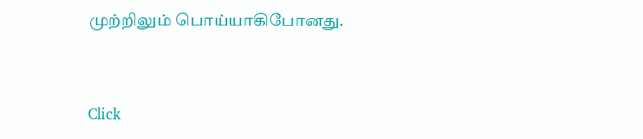முற்றிலும் பொய்யாகிபோனது.


Click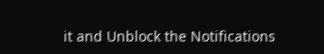it and Unblock the Notifications